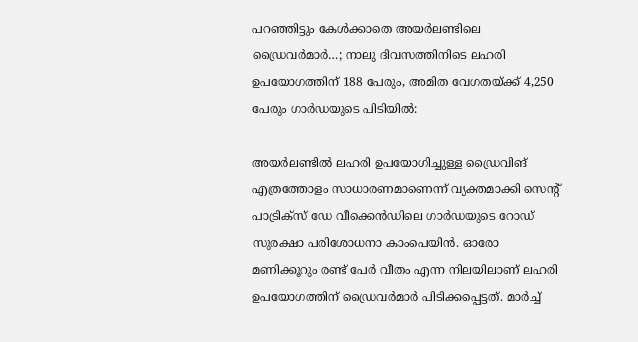പറഞ്ഞിട്ടും കേൾക്കാതെ അയർലണ്ടിലെ ഡ്രൈവർമാർ…; നാലു ദിവസത്തിനിടെ ലഹരി ഉപയോഗത്തിന് 188 പേരും, അമിത വേഗതയ്ക്ക് 4,250 പേരും ഗാർഡയുടെ പിടിയിൽ:

അയര്‍ലണ്ടില്‍ ലഹരി ഉപയോഗിച്ചുള്ള ഡ്രൈവിങ് എത്രത്തോളം സാധാരണമാണെന്ന് വ്യക്തമാക്കി സെന്റ് പാട്രിക്‌സ് ഡേ വീക്കെന്‍ഡിലെ ഗാര്‍ഡയുടെ റോഡ് സുരക്ഷാ പരിശോധനാ കാംപെയിന്‍. ഓരോ മണിക്കൂറും രണ്ട് പേര്‍ വീതം എന്ന നിലയിലാണ് ലഹരി ഉപയോഗത്തിന് ഡ്രൈവര്‍മാര്‍ പിടിക്കപ്പെട്ടത്. മാര്‍ച്ച്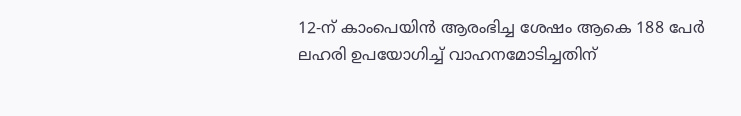12-ന് കാംപെയിന്‍ ആരംഭിച്ച ശേഷം ആകെ 188 പേര്‍ ലഹരി ഉപയോഗിച്ച് വാഹനമോടിച്ചതിന്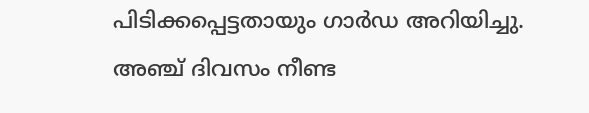പിടിക്കപ്പെട്ടതായും ഗാര്‍ഡ അറിയിച്ചു. അഞ്ച് ദിവസം നീണ്ട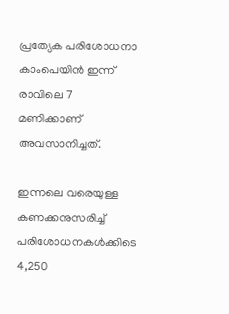പ്രത്യേക പരിശോധനാ കാംപെയിന്‍ ഇന്ന് രാവിലെ 7 മണിക്കാണ് അവസാനിച്ചത്.

ഇന്നലെ വരെയുള്ള കണക്കനുസരിച്ച് പരിശോധനകള്‍ക്കിടെ 4,250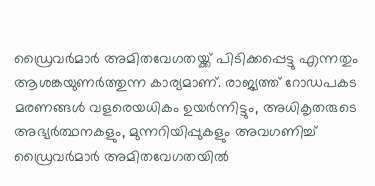ഡ്രൈവര്‍മാര്‍ അമിതവേഗതയ്ക്ക് പിടിക്കപ്പെട്ടു എന്നതും ആശങ്കയുണര്‍ത്തുന്ന കാര്യമാണ്. രാജ്യത്ത് റോഡപകട മരണങ്ങള്‍ വളരെയധികം ഉയര്‍ന്നിട്ടും, അധികൃതരുടെ അഭ്യര്‍ത്ഥനകളും, മുന്നറിയിപ്പുകളും അവഗണിച്ച് ഡ്രൈവര്‍മാര്‍ അമിതവേഗതയില്‍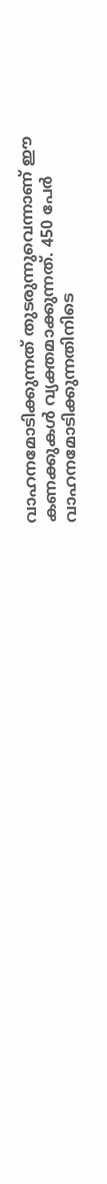വാഹനമോടിക്കുന്നത് തുടരുന്നുവെന്നാണ് ഈ കണക്കുകള്‍ വ്യക്തമാക്കുന്നത്. 450 പേര്‍ വാഹനമോടിക്കുന്നതിനിടെ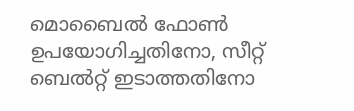മൊബൈല്‍ ഫോണ്‍ ഉപയോഗിച്ചതിനോ, സീറ്റ് ബെല്‍റ്റ് ഇടാത്തതിനോ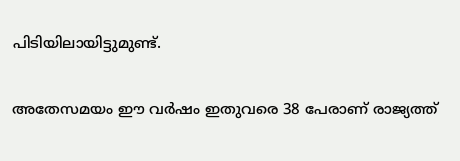പിടിയിലായിട്ടുമുണ്ട്.

അതേസമയം ഈ വര്‍ഷം ഇതുവരെ 38 പേരാണ് രാജ്യത്ത്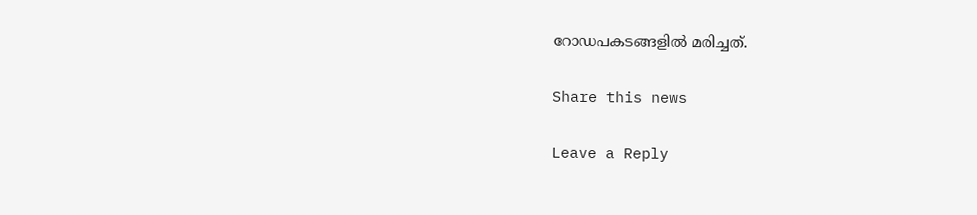റോഡപകടങ്ങളില്‍ മരിച്ചത്.

Share this news

Leave a Reply